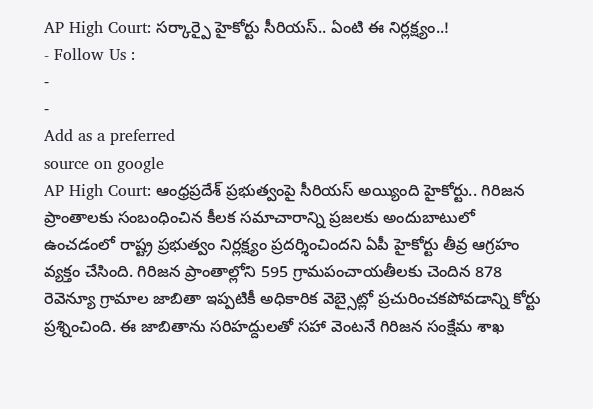AP High Court: సర్కార్పై హైకోర్టు సీరియస్.. ఏంటి ఈ నిర్లక్ష్యం..!
- Follow Us :
-
-
Add as a preferred
source on google
AP High Court: ఆంధ్రప్రదేశ్ ప్రభుత్వంపై సీరియస్ అయ్యింది హైకోర్టు.. గిరిజన ప్రాంతాలకు సంబంధించిన కీలక సమాచారాన్ని ప్రజలకు అందుబాటులో ఉంచడంలో రాష్ట్ర ప్రభుత్వం నిర్లక్ష్యం ప్రదర్శించిందని ఏపీ హైకోర్టు తీవ్ర ఆగ్రహం వ్యక్తం చేసింది. గిరిజన ప్రాంతాల్లోని 595 గ్రామపంచాయతీలకు చెందిన 878 రెవెన్యూ గ్రామాల జాబితా ఇప్పటికీ అధికారిక వెబ్సైట్లో ప్రచురించకపోవడాన్ని కోర్టు ప్రశ్నించింది. ఈ జాబితాను సరిహద్దులతో సహా వెంటనే గిరిజన సంక్షేమ శాఖ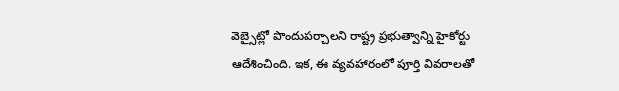వెబ్సైట్లో పొందుపర్చాలని రాష్ట్ర ప్రభుత్వాన్ని హైకోర్టు ఆదేశించింది. ఇక, ఈ వ్యవహారంలో పూర్తి వివరాలతో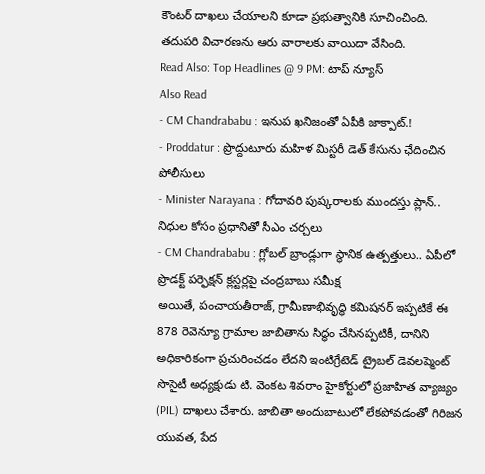కౌంటర్ దాఖలు చేయాలని కూడా ప్రభుత్వానికి సూచించింది. తదుపరి విచారణను ఆరు వారాలకు వాయిదా వేసింది.
Read Also: Top Headlines @ 9 PM: టాప్ న్యూస్
Also Read
- CM Chandrababu : ఇనుప ఖనిజంతో ఏపీకి జాక్పాట్.!
- Proddatur : ప్రొద్దుటూరు మహిళ మిస్టరీ డెత్ కేసును ఛేదించిన పోలీసులు
- Minister Narayana : గోదావరి పుష్కరాలకు ముందస్తు ప్లాన్.. నిధుల కోసం ప్రధానితో సీఎం చర్చలు
- CM Chandrababu : గ్లోబల్ బ్రాండ్లుగా స్థానిక ఉత్పత్తులు.. ఏపీలో ప్రొడక్ట్ పర్ఫెక్షన్ క్లస్టర్లపై చంద్రబాబు సమీక్ష
అయితే, పంచాయతీరాజ్, గ్రామీణాభివృద్ధి కమిషనర్ ఇప్పటికే ఈ 878 రెవెన్యూ గ్రామాల జాబితాను సిద్ధం చేసినప్పటికీ, దానిని అధికారికంగా ప్రచురించడం లేదని ఇంటిగ్రేటెడ్ ట్రైబల్ డెవలప్మెంట్ సొసైటీ అధ్యక్షుడు టి. వెంకట శివరాం హైకోర్టులో ప్రజాహిత వ్యాజ్యం (PIL) దాఖలు చేశారు. జాబితా అందుబాటులో లేకపోవడంతో గిరిజన యువత, పేద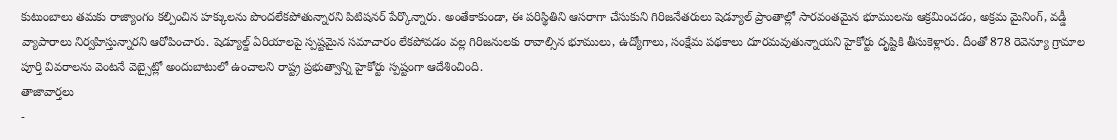కుటుంబాలు తమకు రాజ్యాంగం కల్పించిన హక్కులను పొందలేకపోతున్నారని పిటిషనర్ పేర్కొన్నారు. అంతేకాకుండా, ఈ పరిస్థితిని ఆసరాగా చేసుకుని గిరిజనేతరులు షెడ్యూల్ ప్రాంతాల్లో సారవంతమైన భూములను ఆక్రమించడం, అక్రమ మైనింగ్, వడ్డీ వ్యాపారాలు నిర్వహిస్తున్నారని ఆరోపించారు. షెడ్యూల్డ్ ఏరియాలపై స్పష్టమైన సమాచారం లేకపోవడం వల్ల గిరిజనులకు రావాల్సిన భూములు, ఉద్యోగాలు, సంక్షేమ పథకాలు దూరమవుతున్నాయని హైకోర్టు దృష్టికి తీసుకెళ్లారు. దీంతో 878 రెవెన్యూ గ్రామాల పూర్తి వివరాలను వెంటనే వెబ్సైట్లో అందుబాటులో ఉంచాలని రాష్ట్ర ప్రభుత్వాన్ని హైకోర్టు స్పష్టంగా ఆదేశించింది.
తాజావార్తలు
-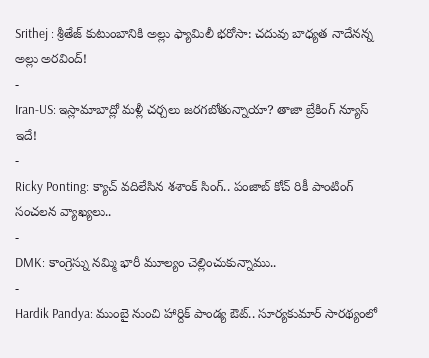Srithej : శ్రీతేజ్ కుటుంబానికి అల్లు ఫ్యామిలీ భరోసా: చదువు బాధ్యత నాదేనన్న అల్లు అరవింద్!
-
Iran-US: ఇస్లామాబాద్లో మళ్లీ చర్చలు జరగబోతున్నాయా? తాజా బ్రేకింగ్ న్యూస్ ఇదే!
-
Ricky Ponting: క్యాచ్ వదిలేసిన శశాంక్ సింగ్.. పంజాబ్ కోచ్ రికీ పాంటింగ్ సంచలన వ్యాఖ్యలు..
-
DMK: కాంగ్రెస్ను నమ్మి భారీ మూల్యం చెల్లించుకున్నాము..
-
Hardik Pandya: ముంబై నుంచి హార్దిక్ పాండ్య ఔట్.. సూర్యకుమార్ సారథ్యంలో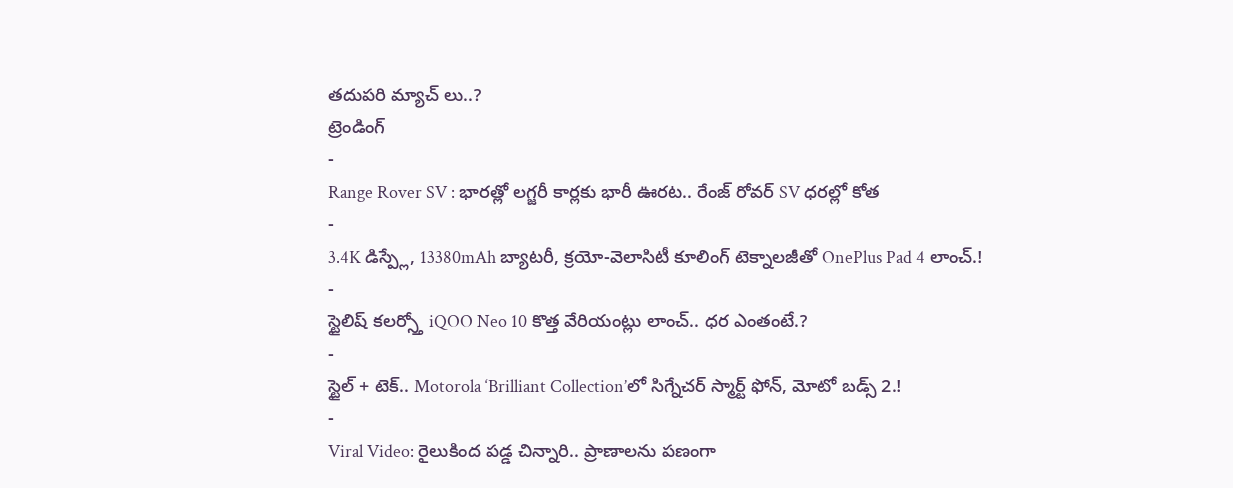తదుపరి మ్యాచ్ లు..?
ట్రెండింగ్
-
Range Rover SV : భారత్లో లగ్జరీ కార్లకు భారీ ఊరట.. రేంజ్ రోవర్ SV ధరల్లో కోత
-
3.4K డిస్ప్లే, 13380mAh బ్యాటరీ, క్రయో-వెలాసిటీ కూలింగ్ టెక్నాలజీతో OnePlus Pad 4 లాంచ్.!
-
స్టైలిష్ కలర్స్తో iQOO Neo 10 కొత్త వేరియంట్లు లాంచ్.. ధర ఎంతంటే.?
-
స్టైల్ + టెక్.. Motorola ‘Brilliant Collection’లో సిగ్నేచర్ స్మార్ట్ ఫోన్, మోటో బడ్స్ 2.!
-
Viral Video: రైలుకింద పడ్డ చిన్నారి.. ప్రాణాలను పణంగా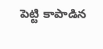పెట్టి కాపాడిన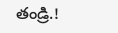తండ్రి.!